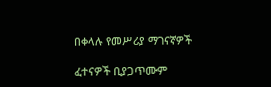በቀላሉ የመሥሪያ ማገናኛዎች

ፈተናዎች ቢያጋጥሙም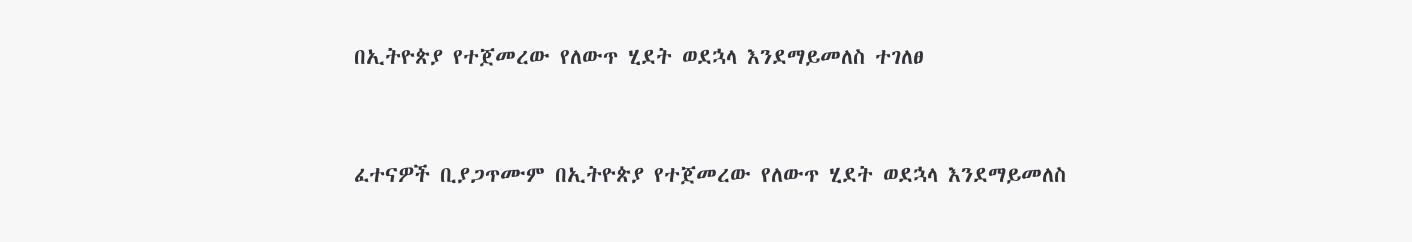በኢትዮጵያ የተጀመረው የለውጥ ሂደት ወደኋላ እንደማይመለስ ተገለፀ


ፈተናዎች ቢያጋጥሙም በኢትዮጵያ የተጀመረው የለውጥ ሂደት ወደኋላ እንደማይመለስ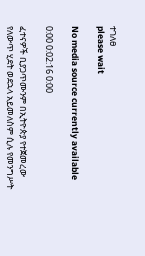ተገለፀ
please wait

No media source currently available

0:00 0:02:16 0:00

ፈተናዎች ቢያጋጥሙንም በኢትዮጵያ የተጀመረው የለውጥ ሂደት ወደኋላ አይመለስም ሲሉ የመንግሥት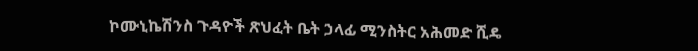ኮሙኒኬሽንስ ጉዳዮች ጽህፈት ቤት ኃላፊ ሚንስትር አሕመድ ሺዴ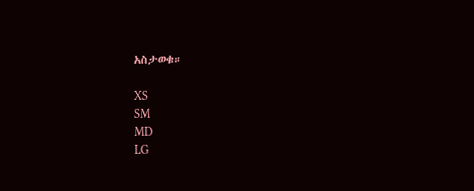አስታወቁ።

XS
SM
MD
LG